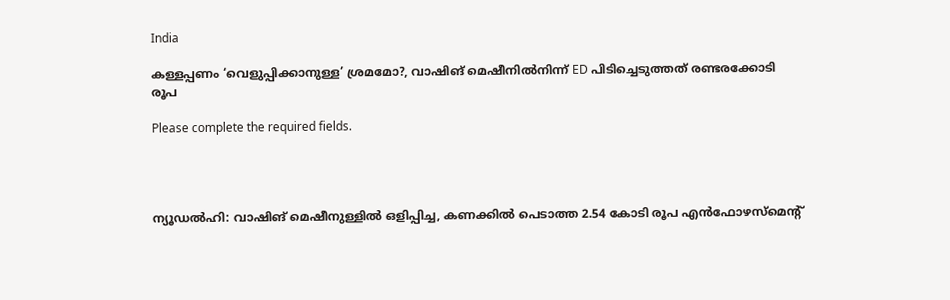India

കള്ളപ്പണം ‘വെളുപ്പിക്കാനുള്ള’ ശ്രമമോ?, വാഷിങ് മെഷീനില്‍നിന്ന് ED പിടിച്ചെടുത്തത് രണ്ടരക്കോടി രൂപ

Please complete the required fields.




ന്യൂഡല്‍ഹി: വാഷിങ് മെഷീനുള്ളില്‍ ഒളിപ്പിച്ച, കണക്കില്‍ പെടാത്ത 2.54 കോടി രൂപ എന്‍ഫോഴസ്‌മെന്റ്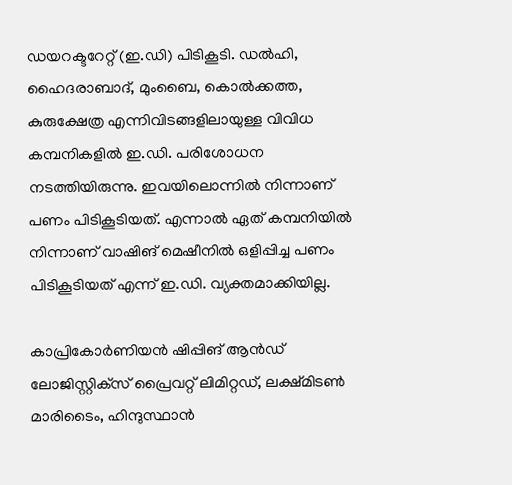ഡയറക്ടറേറ്റ് (ഇ.ഡി) പിടികൂടി. ഡല്‍ഹി, ഹൈദരാബാദ്, മുംബൈ, കൊല്‍ക്കത്ത, കുരുക്ഷേത്ര എന്നിവിടങ്ങളിലായുള്ള വിവിധ കമ്പനികളില്‍ ഇ.ഡി. പരിശോധന നടത്തിയിരുന്നു. ഇവയിലൊന്നില്‍ നിന്നാണ് പണം പിടികൂടിയത്. എന്നാല്‍ ഏത് കമ്പനിയില്‍ നിന്നാണ് വാഷിങ് മെഷീനില്‍ ഒളിപ്പിച്ച പണം പിടികൂടിയത് എന്ന് ഇ.ഡി. വ്യക്തമാക്കിയില്ല.

കാപ്രികോര്‍ണിയന്‍ ഷിപ്പിങ് ആന്‍ഡ് ലോജിസ്റ്റിക്‌സ് പ്രൈവറ്റ് ലിമിറ്റഡ്, ലക്ഷ്മിടണ്‍ മാരിടൈം, ഹിന്ദുസ്ഥാന്‍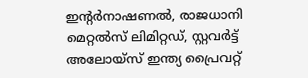ഇന്റര്‍നാഷണല്‍, രാജധാനി മെറ്റല്‍സ് ലിമിറ്റഡ്, സ്റ്റവര്‍ട്ട് അലോയ്‌സ് ഇന്ത്യ പ്രൈവറ്റ്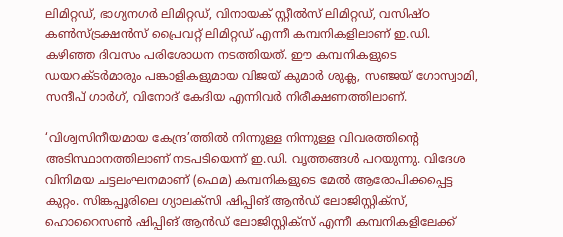ലിമിറ്റഡ്, ഭാഗ്യനഗര്‍ ലിമിറ്റഡ്, വിനായക് സ്റ്റീല്‍സ് ലിമിറ്റഡ്, വസിഷ്ഠ കണ്‍സ്ട്രക്ഷന്‍സ് പ്രൈവറ്റ് ലിമിറ്റഡ് എന്നീ കമ്പനികളിലാണ് ഇ.ഡി. കഴിഞ്ഞ ദിവസം പരിശോധന നടത്തിയത്. ഈ കമ്പനികളുടെ ഡയറക്ടര്‍മാരും പങ്കാളികളുമായ വിജയ് കുമാര്‍ ശുക്ല, സഞ്ജയ് ഗോസ്വാമി, സന്ദീപ് ഗാര്‍ഗ്, വിനോദ് കേദിയ എന്നിവര്‍ നിരീക്ഷണത്തിലാണ്.

‘വിശ്വസിനീയമായ കേന്ദ്ര’ത്തില്‍ നിന്നുള്ള നിന്നുള്ള വിവരത്തിന്റെ അടിസ്ഥാനത്തിലാണ് നടപടിയെന്ന് ഇ.ഡി. വൃത്തങ്ങള്‍ പറയുന്നു. വിദേശ വിനിമയ ചട്ടലംഘനമാണ് (ഫെമ) കമ്പനികളുടെ മേല്‍ ആരോപിക്കപ്പെട്ട കുറ്റം. സിങ്കപ്പൂരിലെ ഗ്യാലക്‌സി ഷിപ്പിങ് ആന്‍ഡ് ലോജിസ്റ്റിക്‌സ്, ഹൊറൈസണ്‍ ഷിപ്പിങ് ആന്‍ഡ് ലോജിസ്റ്റിക്‌സ് എന്നീ കമ്പനികളിലേക്ക്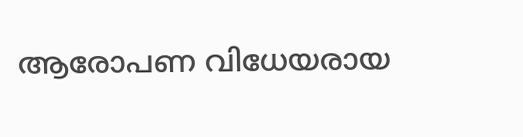ആരോപണ വിധേയരായ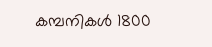കമ്പനികള്‍ 1800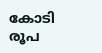കോടി രൂപ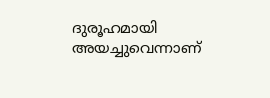ദുരൂഹമായി അയച്ചുവെന്നാണ്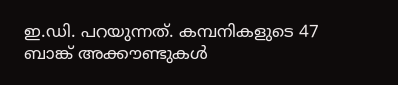ഇ.ഡി. പറയുന്നത്. കമ്പനികളുടെ 47 ബാങ്ക് അക്കൗണ്ടുകള്‍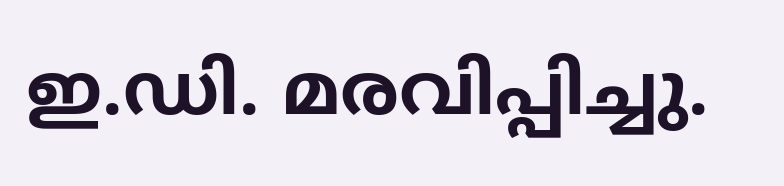ഇ.ഡി. മരവിപ്പിച്ചു.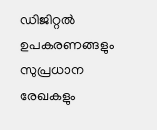ഡിജിറ്റല്‍ ഉപകരണങ്ങളും സുപ്രധാന രേഖകളും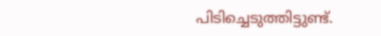പിടിച്ചെടുത്തിട്ടുണ്ട്.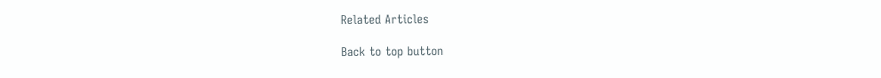Related Articles

Back to top button